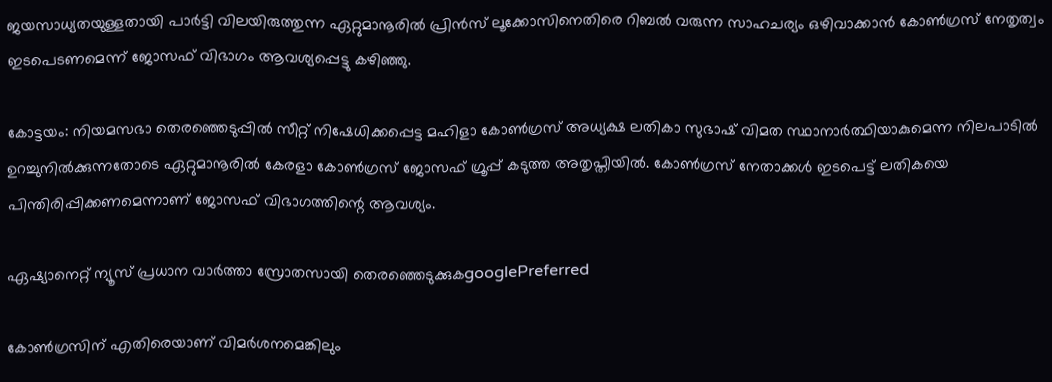ജയസാധ്യതയുള്ളതായി പാർട്ടി വിലയിരുത്തുന്ന ഏറ്റുമാനൂരിൽ പ്രിൻസ് ലൂക്കോസിനെതിരെ റിബൽ വരുന്ന സാഹചര്യം ഒഴിവാക്കാൻ കോൺഗ്രസ് നേതൃത്വം ഇടപെടണമെന്ന് ജോസഫ് വിഭാഗം ആവശ്യപ്പെട്ടു കഴിഞ്ഞു.

കോട്ടയം: നിയമസഭാ തെരഞ്ഞെടുപ്പിൽ സീറ്റ് നിഷേധിക്കപ്പെട്ട മഹിളാ കോൺഗ്രസ് അധ്യക്ഷ ലതികാ സുഭാഷ് വിമത സ്ഥാനാർത്ഥിയാകുമെന്ന നിലപാടിൽ ഉറച്ചുനിൽക്കുന്നതോടെ ഏറ്റുമാനൂരിൽ കേരളാ കോൺഗ്രസ് ജോസഫ് ഗ്രൂപ്പ് കടുത്ത അതൃപ്തിയിൽ. കോൺഗ്രസ് നേതാക്കൾ ഇടപെട്ട് ലതികയെ പിന്തിരിപ്പിക്കണമെന്നാണ് ജോസഫ് വിഭാഗത്തിന്റെ ആവശ്യം.

ഏഷ്യാനെറ്റ് ന്യൂസ് പ്രധാന വാർത്താ സ്രോതസായി തെരഞ്ഞെടുക്കുകgooglePreferred

കോൺഗ്രസിന് എതിരെയാണ് വിമർശനമെങ്കിലും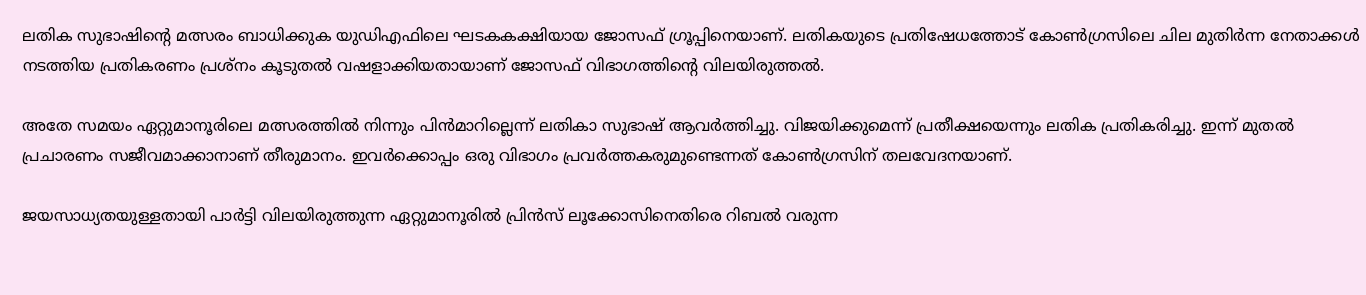ലതിക സുഭാഷിന്റെ മത്സരം ബാധിക്കുക യുഡിഎഫിലെ ഘടകകക്ഷിയായ ജോസഫ് ഗ്രൂപ്പിനെയാണ്. ലതികയുടെ പ്രതിഷേധത്തോട് കോൺഗ്രസിലെ ചില മുതിർന്ന നേതാക്കൾ നടത്തിയ പ്രതികരണം പ്രശ്നം കൂടുതൽ വഷളാക്കിയതായാണ് ജോസഫ് വിഭാഗത്തിന്റെ വിലയിരുത്തൽ.

അതേ സമയം ഏറ്റുമാനൂരിലെ മത്സരത്തിൽ നിന്നും പിൻമാറില്ലെന്ന് ലതികാ സുഭാഷ് ആവർത്തിച്ചു. വിജയിക്കുമെന്ന് പ്രതീക്ഷയെന്നും ലതിക പ്രതികരിച്ചു. ഇന്ന് മുതൽ പ്രചാരണം സജീവമാക്കാനാണ് തീരുമാനം. ഇവർക്കൊപ്പം ഒരു വിഭാഗം പ്രവർത്തകരുമുണ്ടെന്നത് കോൺഗ്രസിന് തലവേദനയാണ്.

ജയസാധ്യതയുള്ളതായി പാർട്ടി വിലയിരുത്തുന്ന ഏറ്റുമാനൂരിൽ പ്രിൻസ് ലൂക്കോസിനെതിരെ റിബൽ വരുന്ന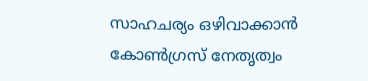സാഹചര്യം ഒഴിവാക്കാൻ കോൺഗ്രസ് നേതൃത്വം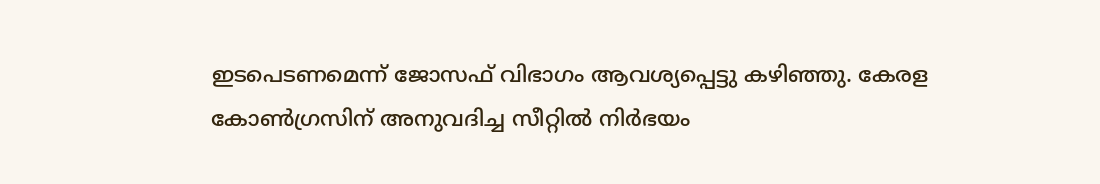ഇടപെടണമെന്ന് ജോസഫ് വിഭാഗം ആവശ്യപ്പെട്ടു കഴിഞ്ഞു. കേരള കോൺഗ്രസിന് അനുവദിച്ച സീറ്റിൽ നിർഭയം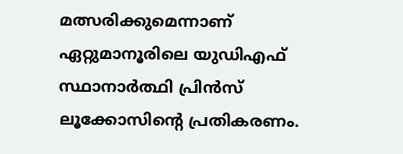മത്സരിക്കുമെന്നാണ് ഏറ്റുമാനൂരിലെ യുഡിഎഫ് സ്ഥാനാർത്ഥി പ്രിൻസ് ലൂക്കോസിന്റെ പ്രതികരണം.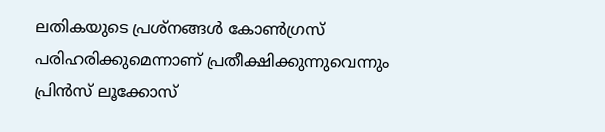ലതികയുടെ പ്രശ്നങ്ങൾ കോൺഗ്രസ്‌ പരിഹരിക്കുമെന്നാണ് പ്രതീക്ഷിക്കുന്നുവെന്നും പ്രിൻസ് ലൂക്കോസ്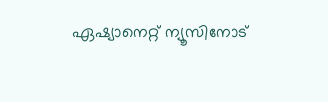ഏഷ്യാനെറ്റ്‌ ന്യൂസിനോട്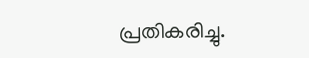പ്രതികരിച്ചു.